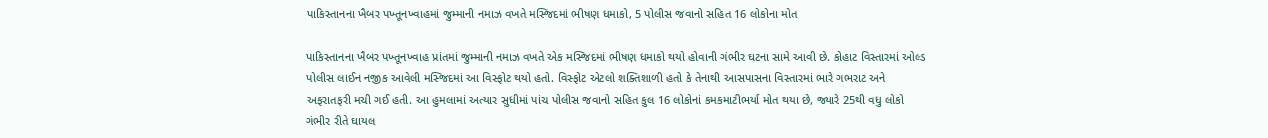પાકિસ્તાનના ખૈબર પખ્તૂનખ્વાહમાં જુમ્માની નમાઝ વખતે મસ્જિદમાં ભીષણ ધમાકો, 5 પોલીસ જવાનો સહિત 16 લોકોના મોત

પાકિસ્તાનના ખૈબર પખ્તૂનખ્વાહ પ્રાંતમાં જુમ્માની નમાઝ વખતે એક મસ્જિદમાં ભીષણ ધમાકો થયો હોવાની ગંભીર ઘટના સામે આવી છે. કોહાટ વિસ્તારમાં ઓલ્ડ પોલીસ લાઈન નજીક આવેલી મસ્જિદમાં આ વિસ્ફોટ થયો હતો. વિસ્ફોટ એટલો શક્તિશાળી હતો કે તેનાથી આસપાસના વિસ્તારમાં ભારે ગભરાટ અને અફરાતફરી મચી ગઈ હતી. આ હુમલામાં અત્યાર સુધીમાં પાંચ પોલીસ જવાનો સહિત કુલ 16 લોકોનાં કમકમાટીભર્યા મોત થયા છે, જ્યારે 25થી વધુ લોકો ગંભીર રીતે ઘાયલ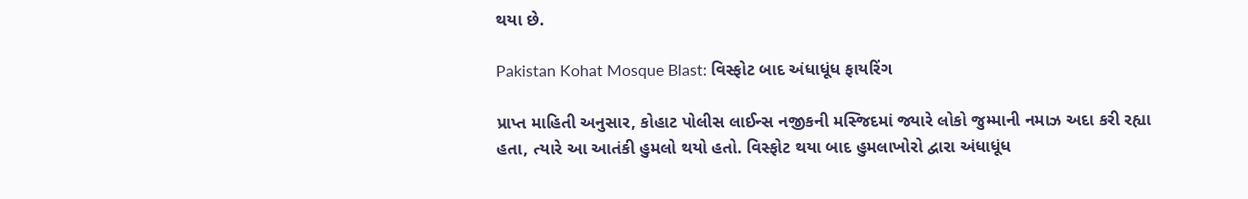થયા છે.

Pakistan Kohat Mosque Blast: વિસ્ફોટ બાદ અંધાધૂંધ ફાયરિંગ

પ્રાપ્ત માહિતી અનુસાર, કોહાટ પોલીસ લાઈન્સ નજીકની મસ્જિદમાં જ્યારે લોકો જુમ્માની નમાઝ અદા કરી રહ્યા હતા, ત્યારે આ આતંકી હુમલો થયો હતો. વિસ્ફોટ થયા બાદ હુમલાખોરો દ્વારા અંધાધૂંધ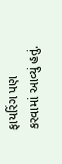ફાયરિંગ પણ કરવામાં આવ્યું હતું.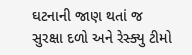ઘટનાની જાણ થતાં જ સુરક્ષા દળો અને રેસ્ક્યુ ટીમો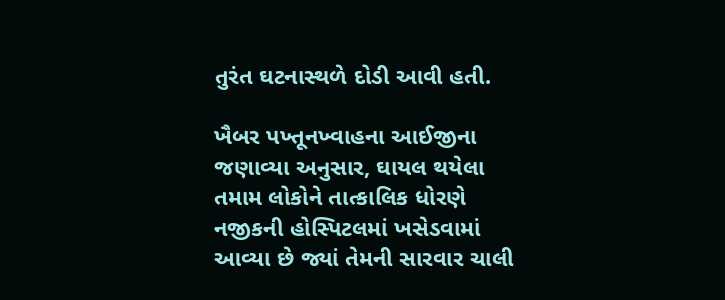તુરંત ઘટનાસ્થળે દોડી આવી હતી.

ખૈબર પખ્તૂનખ્વાહના આઈજીના જણાવ્યા અનુસાર, ઘાયલ થયેલા તમામ લોકોને તાત્કાલિક ધોરણે નજીકની હોસ્પિટલમાં ખસેડવામાં આવ્યા છે જ્યાં તેમની સારવાર ચાલી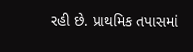રહી છે. પ્રાથમિક તપાસમાં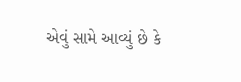એવું સામે આવ્યું છે કે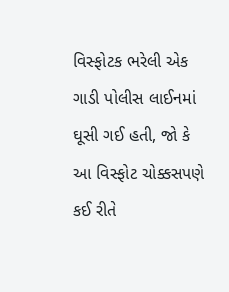વિસ્ફોટક ભરેલી એક ગાડી પોલીસ લાઈનમાં ઘૂસી ગઈ હતી, જો કે આ વિસ્ફોટ ચોક્કસપણે કઈ રીતે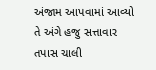અંજામ આપવામાં આવ્યો તે અંગે હજુ સત્તાવાર તપાસ ચાલી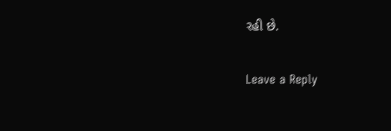રહી છે.

Leave a Reply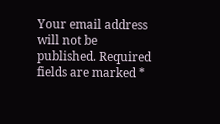Your email address will not be published. Required fields are marked *